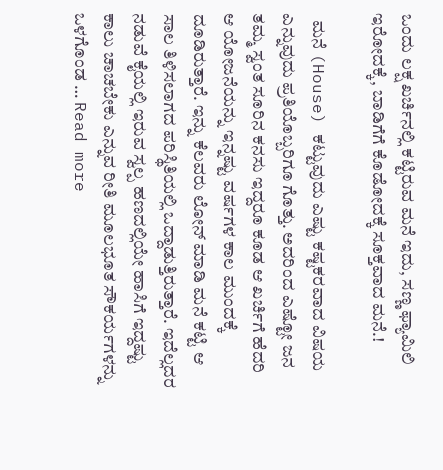ಒಂದು ಲಕ್ಷ ಖರ್ಚಿನಲ್ಲಿ ಕಟ್ಟಿರುವ ಮನೆ ಇದು, ಸಣ್ಣ ಫ್ಯಾಮಿಲಿ ಇರೋದಕ್ಕೆ, ಬಾಡಿಗೆಗೆ ಕೊಡೋದಕ್ಕೆ ಸೂಕ್ತವಾದ ಮನೆ.!

  ಮನೆ (House) ಕಟ್ಟುವುದು ಎಷ್ಟು ಕಷ್ಟಕರವಾದ ವಿಷಯ ಎನ್ನುವುದು ಪ್ರತಿಯೊಬ್ಬರಿಗೂ ಗೊತ್ತು. ಅದರಿಂದ ಎಷ್ಟೋ ಜನ ತಮ್ಮ ಸ್ವಂತ ಸೂರಿನ ಕನಸು ಇದ್ದರೂ ಕೂಡ ಆ ಖರ್ಚಿಗೆ ಹೆದರಿ ಆ ಯೋಜನೆಯನ್ನು ಇನ್ನಷ್ಟು ವರ್ಷಗಳ ಕಾಲ ಮುಂದಕ್ಕೆ ದೂಡಿರುತ್ತಾರೆ. ಇನ್ನು ಕೆಲವರು ಲೋನ್ ಮಾಡಿ ಮನೆ ಕಟ್ಟಿ ಆ ಸಾಲ ತಿಳಿಸಲಾಗದ ಪರಿಸ್ಥಿತಿಯಲ್ಲಿ ಒದ್ದಾಡುತ್ತಿರುತ್ತಾರೆ. ಇದೆಲ್ಲದರ ನಡುವೆ ಕೈಯಲ್ಲಿ ಇರುವ ಸ್ವಲ್ಪ ಹಣದಲ್ಲಿಯೇ ಹಾಸಿಗೆ ಇದ್ದಷ್ಟು ಕಾಲು ಚಾಚಬೇಕು ಎನ್ನುವ ರೀತಿ ಮೂಲಭೂತ ಸೌಕರ್ಯಗಳನ್ನು ಒಳಗೊಂಡ … Read more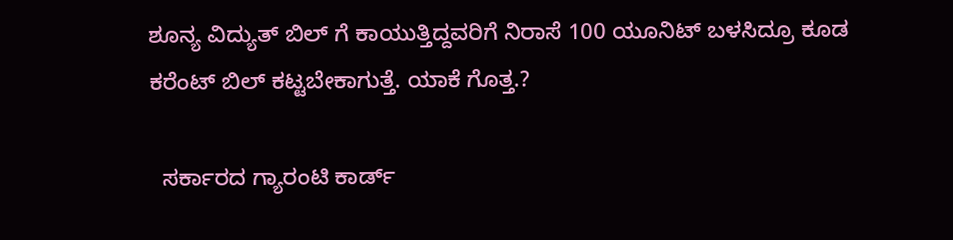ಶೂನ್ಯ ವಿದ್ಯುತ್ ಬಿಲ್ ಗೆ ಕಾಯುತ್ತಿದ್ದವರಿಗೆ ನಿರಾಸೆ 100 ಯೂನಿಟ್ ಬಳಸಿದ್ರೂ ಕೂಡ ಕರೆಂಟ್ ಬಿಲ್ ಕಟ್ಟಬೇಕಾಗುತ್ತೆ. ಯಾಕೆ ಗೊತ್ತ.?

  ಸರ್ಕಾರದ ಗ್ಯಾರಂಟಿ ಕಾರ್ಡ್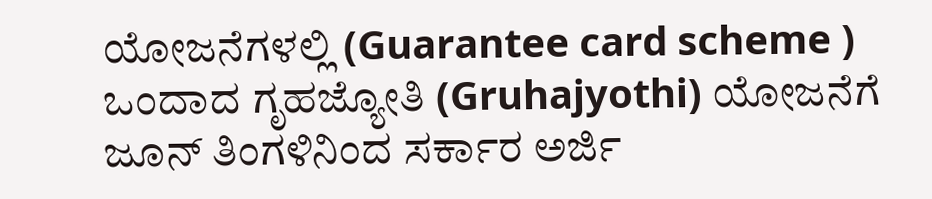ಯೋಜನೆಗಳಲ್ಲಿ (Guarantee card scheme ) ಒಂದಾದ ಗೃಹಜ್ಯೋತಿ (Gruhajyothi) ಯೋಜನೆಗೆ ಜೂನ್ ತಿಂಗಳಿನಿಂದ ಸರ್ಕಾರ ಅರ್ಜಿ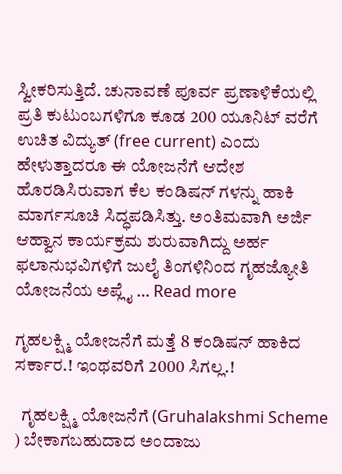ಸ್ವೀಕರಿಸುತ್ತಿದೆ. ಚುನಾವಣೆ ಪೂರ್ವ ಪ್ರಣಾಳಿಕೆಯಲ್ಲಿ ಪ್ರತಿ ಕುಟುಂಬಗಳಿಗೂ ಕೂಡ 200 ಯೂನಿಟ್ ವರೆಗೆ ಉಚಿತ ವಿದ್ಯುತ್ (free current) ಎಂದು ಹೇಳುತ್ತಾದರೂ ಈ ಯೋಜನೆಗೆ ಆದೇಶ ಹೊರಡಿಸಿರುವಾಗ ಕೆಲ ಕಂಡಿಷನ್ ಗಳನ್ನು ಹಾಕಿ ಮಾರ್ಗಸೂಚಿ ಸಿದ್ಧಪಡಿಸಿತ್ತು. ಅಂತಿಮವಾಗಿ ಅರ್ಜಿ ಆಹ್ವಾನ ಕಾರ್ಯಕ್ರಮ ಶುರುವಾಗಿದ್ದು ಅರ್ಹ ಫಲಾನುಭವಿಗಳಿಗೆ ಜುಲೈ ತಿಂಗಳಿನಿಂದ ಗೃಹಜ್ಯೋತಿ ಯೋಜನೆಯ ಅಪ್ಲೈ … Read more

ಗೃಹಲಕ್ಷ್ಮಿ ಯೋಜನೆಗೆ ಮತ್ತೆ 8 ಕಂಡಿಷನ್ ಹಾಕಿದ ಸರ್ಕಾರ.! ಇಂಥವರಿಗೆ 2000 ಸಿಗಲ್ಲ.!

  ಗೃಹಲಕ್ಷ್ಮಿ ಯೋಜನೆಗೆ (Gruhalakshmi Scheme ) ಬೇಕಾಗಬಹುದಾದ ಅಂದಾಜು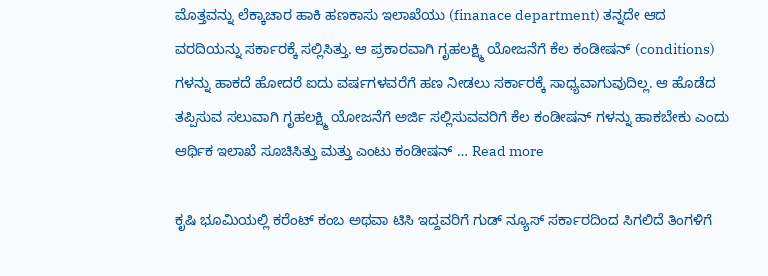ಮೊತ್ತವನ್ನು ಲೆಕ್ಕಾಚಾರ ಹಾಕಿ ಹಣಕಾಸು ಇಲಾಖೆಯು (finanace department) ತನ್ನದೇ ಆದ ವರದಿಯನ್ನು ಸರ್ಕಾರಕ್ಕೆ ಸಲ್ಲಿಸಿತ್ತು. ಆ ಪ್ರಕಾರವಾಗಿ ಗೃಹಲಕ್ಷ್ಮಿ ಯೋಜನೆಗೆ ಕೆಲ ಕಂಡೀಷನ್ (conditions) ಗಳನ್ನು ಹಾಕದೆ ಹೋದರೆ ಐದು ವರ್ಷಗಳವರೆಗೆ ಹಣ ನೀಡಲು ಸರ್ಕಾರಕ್ಕೆ ಸಾಧ್ಯವಾಗುವುದಿಲ್ಲ. ಆ ಹೊಡೆದ ತಪ್ಪಿಸುವ ಸಲುವಾಗಿ ಗೃಹಲಕ್ಷ್ಮಿ ಯೋಜನೆಗೆ ಅರ್ಜಿ ಸಲ್ಲಿಸುವವರಿಗೆ ಕೆಲ ಕಂಡೀಷನ್ ಗಳನ್ನು ಹಾಕಬೇಕು ಎಂದು ಆರ್ಥಿಕ ಇಲಾಖೆ ಸೂಚಿಸಿತ್ತು ಮತ್ತು ಎಂಟು ಕಂಡೀಷನ್ … Read more

ಕೃಷಿ ಭೂಮಿಯಲ್ಲಿ ಕರೆಂಟ್ ಕಂಬ ಅಥವಾ ಟಿಸಿ ಇದ್ದವರಿಗೆ ಗುಡ್ ನ್ಯೂಸ್ ಸರ್ಕಾರದಿಂದ ಸಿಗಲಿದೆ ತಿಂಗಳಿಗೆ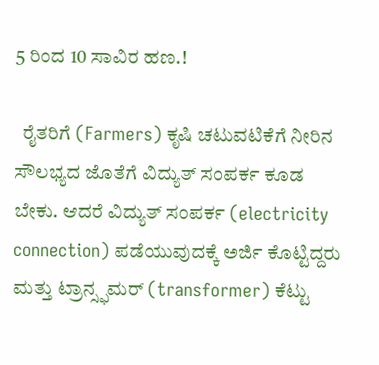5 ರಿಂದ 10 ಸಾವಿರ ಹಣ.!

  ರೈತರಿಗೆ (Farmers) ಕೃಷಿ ಚಟುವಟಿಕೆಗೆ ನೀರಿನ ಸೌಲಭ್ಯದ ಜೊತೆಗೆ ವಿದ್ಯುತ್ ಸಂಪರ್ಕ ಕೂಡ ಬೇಕು. ಆದರೆ ವಿದ್ಯುತ್ ಸಂಪರ್ಕ (electricity connection) ಪಡೆಯುವುದಕ್ಕೆ ಅರ್ಜಿ ಕೊಟ್ಟಿದ್ದರು ಮತ್ತು ಟ್ರಾನ್ಸ್ಫಮರ್ (transformer) ಕೆಟ್ಟು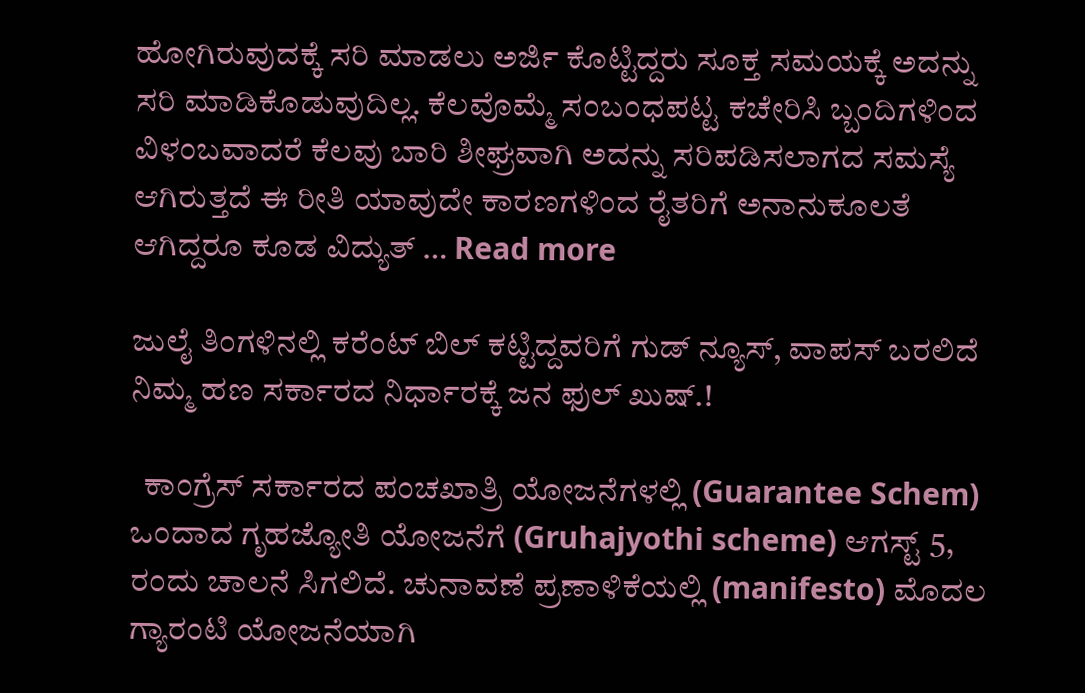ಹೋಗಿರುವುದಕ್ಕೆ ಸರಿ ಮಾಡಲು ಅರ್ಜಿ ಕೊಟ್ಟಿದ್ದರು ಸೂಕ್ತ ಸಮಯಕ್ಕೆ ಅದನ್ನು ಸರಿ ಮಾಡಿಕೊಡುವುದಿಲ್ಲ. ಕೆಲವೊಮ್ಮೆ ಸಂಬಂಧಪಟ್ಟ ಕಚೇರಿಸಿ ಬ್ಬಂದಿಗಳಿಂದ ವಿಳಂಬವಾದರೆ ಕೆಲವು ಬಾರಿ ಶೀಘ್ರವಾಗಿ ಅದನ್ನು ಸರಿಪಡಿಸಲಾಗದ ಸಮಸ್ಯೆ ಆಗಿರುತ್ತದೆ ಈ ರೀತಿ ಯಾವುದೇ ಕಾರಣಗಳಿಂದ ರೈತರಿಗೆ ಅನಾನುಕೂಲತೆ ಆಗಿದ್ದರೂ ಕೂಡ ವಿದ್ಯುತ್ … Read more

ಜುಲೈ ತಿಂಗಳಿನಲ್ಲಿ ಕರೆಂಟ್ ಬಿಲ್ ಕಟ್ಟಿದ್ದವರಿಗೆ ಗುಡ್ ನ್ಯೂಸ್, ವಾಪಸ್ ಬರಲಿದೆ ನಿಮ್ಮ ಹಣ ಸರ್ಕಾರದ ನಿರ್ಧಾರಕ್ಕೆ ಜನ ಫುಲ್ ಖುಷ್.!

  ಕಾಂಗ್ರೆಸ್ ಸರ್ಕಾರದ ಪಂಚಖಾತ್ರಿ ಯೋಜನೆಗಳಲ್ಲಿ (Guarantee Schem) ಒಂದಾದ ಗೃಹಜ್ಯೋತಿ ಯೋಜನೆಗೆ (Gruhajyothi scheme) ಆಗಸ್ಟ್ 5, ರಂದು ಚಾಲನೆ ಸಿಗಲಿದೆ. ಚುನಾವಣೆ ಪ್ರಣಾಳಿಕೆಯಲ್ಲಿ (manifesto) ಮೊದಲ ಗ್ಯಾರಂಟಿ ಯೋಜನೆಯಾಗಿ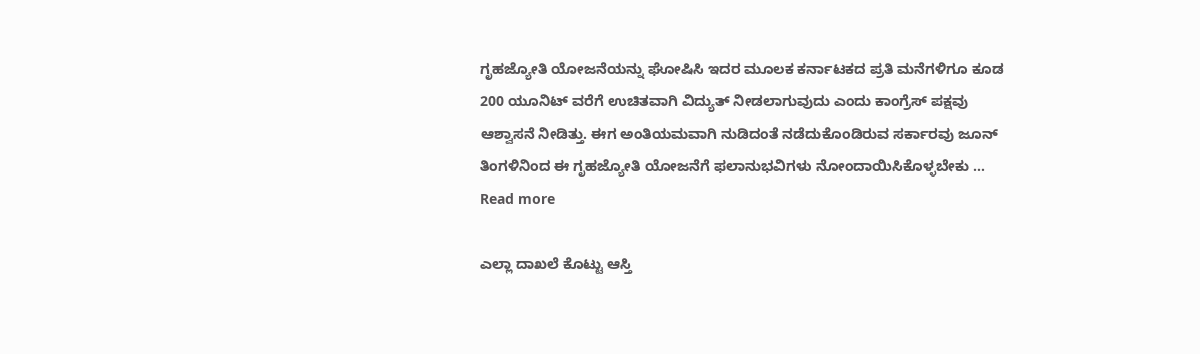ಗೃಹಜ್ಯೋತಿ ಯೋಜನೆಯನ್ನು ಘೋಷಿಸಿ ಇದರ ಮೂಲಕ ಕರ್ನಾಟಕದ ಪ್ರತಿ ಮನೆಗಳಿಗೂ ಕೂಡ 200 ಯೂನಿಟ್ ವರೆಗೆ ಉಚಿತವಾಗಿ ವಿದ್ಯುತ್ ನೀಡಲಾಗುವುದು ಎಂದು ಕಾಂಗ್ರೆಸ್ ಪಕ್ಷವು ಆಶ್ವಾಸನೆ ನೀಡಿತ್ತು. ಈಗ ಅಂತಿಯಮವಾಗಿ ನುಡಿದಂತೆ ನಡೆದುಕೊಂಡಿರುವ ಸರ್ಕಾರವು ಜೂನ್ ತಿಂಗಳಿನಿಂದ ಈ ಗೃಹಜ್ಯೋತಿ ಯೋಜನೆಗೆ ಫಲಾನುಭವಿಗಳು ನೋಂದಾಯಿಸಿಕೊಳ್ಳಬೇಕು … Read more

ಎಲ್ಲಾ ದಾಖಲೆ ಕೊಟ್ಟು ಆಸ್ತಿ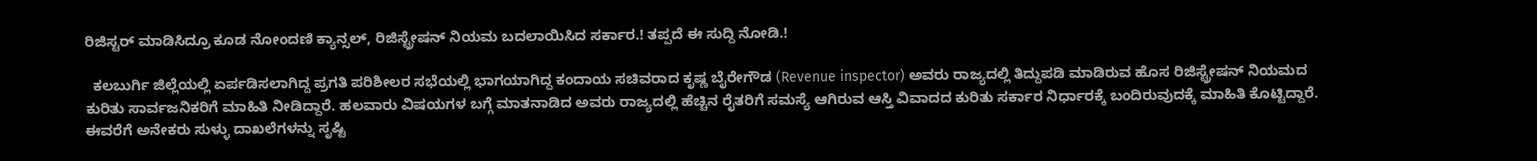ರಿಜಿಸ್ಟರ್ ಮಾಡಿಸಿದ್ರೂ ಕೂಡ ನೋಂದಣಿ ಕ್ಯಾನ್ಸಲ್, ರಿಜಿಸ್ಟ್ರೇಷನ್ ನಿಯಮ ಬದಲಾಯಿಸಿದ ಸರ್ಕಾರ.! ತಪ್ಪದೆ ಈ ಸುದ್ದಿ ನೋಡಿ.!

  ಕಲಬುರ್ಗಿ ಜಿಲ್ಲೆಯಲ್ಲಿ ಏರ್ಪಡಿಸಲಾಗಿದ್ದ ಪ್ರಗತಿ ಪರಿಶೀಲರ ಸಭೆಯಲ್ಲಿ ಭಾಗಯಾಗಿದ್ದ ಕಂದಾಯ ಸಚಿವರಾದ ಕೃಷ್ಣ ಬೈರೇಗೌಡ (Revenue inspector) ಅವರು ರಾಜ್ಯದಲ್ಲಿ ತಿದ್ದುಪಡಿ ಮಾಡಿರುವ ಹೊಸ ರಿಜಿಸ್ಟ್ರೇಷನ್ ನಿಯಮದ ಕುರಿತು ಸಾರ್ವಜನಿಕರಿಗೆ ಮಾಹಿತಿ ನೀಡಿದ್ದಾರೆ. ಹಲವಾರು ವಿಷಯಗಳ ಬಗ್ಗೆ ಮಾತನಾಡಿದ ಅವರು ರಾಜ್ಯದಲ್ಲಿ ಹೆಚ್ಚಿನ ರೈತರಿಗೆ ಸಮಸ್ಯೆ ಆಗಿರುವ ಆಸ್ತಿ ವಿವಾದದ ಕುರಿತು ಸರ್ಕಾರ ನಿರ್ಧಾರಕ್ಕೆ ಬಂದಿರುವುದಕ್ಕೆ ಮಾಹಿತಿ ಕೊಟ್ಟಿದ್ದಾರೆ. ಈವರೆಗೆ ಅನೇಕರು ಸುಳ್ಳು ದಾಖಲೆಗಳನ್ನು ಸೃಷ್ಟಿ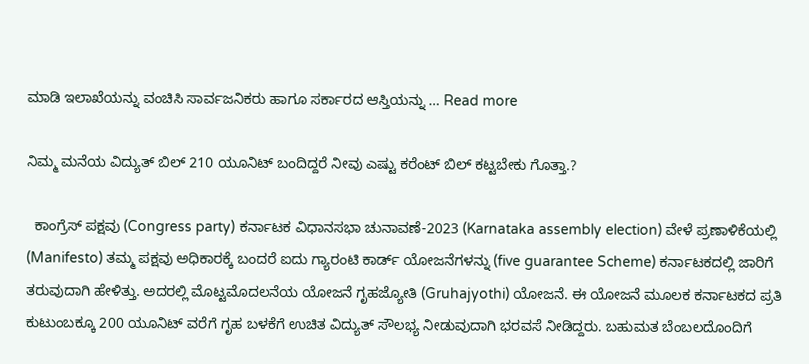ಮಾಡಿ ಇಲಾಖೆಯನ್ನು ವಂಚಿಸಿ ಸಾರ್ವಜನಿಕರು ಹಾಗೂ ಸರ್ಕಾರದ ಆಸ್ತಿಯನ್ನು … Read more

ನಿಮ್ಮ ಮನೆಯ ವಿದ್ಯುತ್ ಬಿಲ್ 210 ಯೂನಿಟ್ ಬಂದಿದ್ದರೆ ನೀವು ಎಷ್ಟು ಕರೆಂಟ್ ಬಿಲ್ ಕಟ್ಟಬೇಕು ಗೊತ್ತಾ.?

  ಕಾಂಗ್ರೆಸ್ ಪಕ್ಷವು (Congress party) ಕರ್ನಾಟಕ ವಿಧಾನಸಭಾ ಚುನಾವಣೆ-2023 (Karnataka assembly election) ವೇಳೆ ಪ್ರಣಾಳಿಕೆಯಲ್ಲಿ (Manifesto) ತಮ್ಮ ಪಕ್ಷವು ಅಧಿಕಾರಕ್ಕೆ ಬಂದರೆ ಐದು ಗ್ಯಾರಂಟಿ ಕಾರ್ಡ್ ಯೋಜನೆಗಳನ್ನು (five guarantee Scheme) ಕರ್ನಾಟಕದಲ್ಲಿ ಜಾರಿಗೆ ತರುವುದಾಗಿ ಹೇಳಿತ್ತು. ಅದರಲ್ಲಿ ಮೊಟ್ಟಮೊದಲನೆಯ ಯೋಜನೆ ಗೃಹಜ್ಯೋತಿ (Gruhajyothi) ಯೋಜನೆ. ಈ ಯೋಜನೆ ಮೂಲಕ ಕರ್ನಾಟಕದ ಪ್ರತಿ ಕುಟುಂಬಕ್ಕೂ 200 ಯೂನಿಟ್ ವರೆಗೆ ಗೃಹ ಬಳಕೆಗೆ ಉಚಿತ ವಿದ್ಯುತ್ ಸೌಲಭ್ಯ ನೀಡುವುದಾಗಿ ಭರವಸೆ ನೀಡಿದ್ದರು. ಬಹುಮತ ಬೆಂಬಲದೊಂದಿಗೆ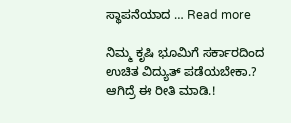ಸ್ಥಾಪನೆಯಾದ … Read more

ನಿಮ್ಮ ಕೃಷಿ ಭೂಮಿಗೆ ಸರ್ಕಾರದಿಂದ ಉಚಿತ ವಿದ್ಯುತ್ ಪಡೆಯಬೇಕಾ.? ಆಗಿದ್ರೆ ಈ ರೀತಿ ಮಾಡಿ.!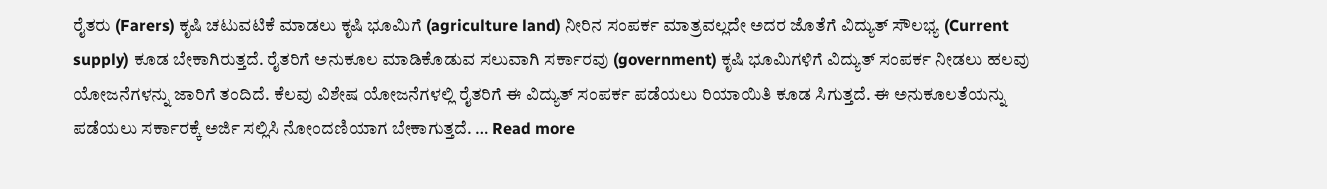ರೈತರು (Farers) ಕೃಷಿ ಚಟುವಟಿಕೆ ಮಾಡಲು ಕೃಷಿ ಭೂಮಿಗೆ (agriculture land) ನೀರಿನ ಸಂಪರ್ಕ ಮಾತ್ರವಲ್ಲದೇ ಅದರ ಜೊತೆಗೆ ವಿದ್ಯುತ್ ಸೌಲಭ್ಯ (Current supply) ಕೂಡ ಬೇಕಾಗಿರುತ್ತದೆ. ರೈತರಿಗೆ ಅನುಕೂಲ ಮಾಡಿಕೊಡುವ ಸಲುವಾಗಿ ಸರ್ಕಾರವು (government) ಕೃಷಿ ಭೂಮಿಗಳಿಗೆ ವಿದ್ಯುತ್ ಸಂಪರ್ಕ ನೀಡಲು ಹಲವು ಯೋಜನೆಗಳನ್ನು ಜಾರಿಗೆ ತಂದಿದೆ. ಕೆಲವು ವಿಶೇಷ ಯೋಜನೆಗಳಲ್ಲಿ ರೈತರಿಗೆ ಈ ವಿದ್ಯುತ್ ಸಂಪರ್ಕ ಪಡೆಯಲು ರಿಯಾಯಿತಿ ಕೂಡ ಸಿಗುತ್ತದೆ. ಈ ಅನುಕೂಲತೆಯನ್ನು ಪಡೆಯಲು ಸರ್ಕಾರಕ್ಕೆ ಅರ್ಜಿ ಸಲ್ಲಿಸಿ ನೋಂದಣಿಯಾಗ ಬೇಕಾಗುತ್ತದೆ. … Read more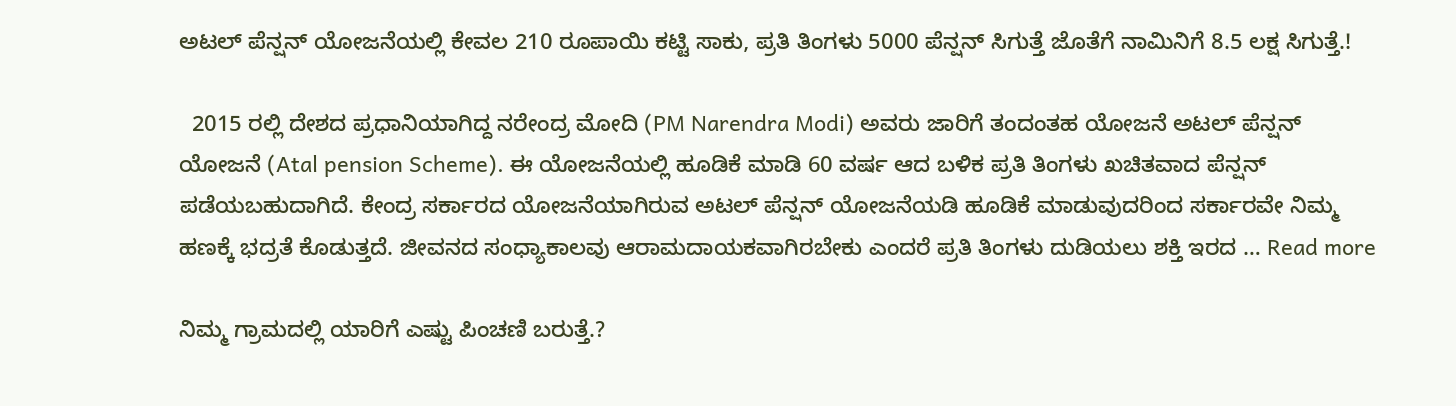ಅಟಲ್ ಪೆನ್ಷನ್ ಯೋಜನೆಯಲ್ಲಿ ಕೇವಲ 210 ರೂಪಾಯಿ ಕಟ್ಟಿ ಸಾಕು, ಪ್ರತಿ ತಿಂಗಳು 5000 ಪೆನ್ಷನ್ ಸಿಗುತ್ತೆ ಜೊತೆಗೆ ನಾಮಿನಿಗೆ 8.5 ಲಕ್ಷ ಸಿಗುತ್ತೆ.!

  2015 ರಲ್ಲಿ ದೇಶದ ಪ್ರಧಾನಿಯಾಗಿದ್ದ ನರೇಂದ್ರ ಮೋದಿ (PM Narendra Modi) ಅವರು ಜಾರಿಗೆ ತಂದಂತಹ ಯೋಜನೆ ಅಟಲ್ ಪೆನ್ಷನ್ ಯೋಜನೆ (Atal pension Scheme). ಈ ಯೋಜನೆಯಲ್ಲಿ ಹೂಡಿಕೆ ಮಾಡಿ 60 ವರ್ಷ ಆದ ಬಳಿಕ ಪ್ರತಿ ತಿಂಗಳು ಖಚಿತವಾದ ಪೆನ್ಷನ್ ಪಡೆಯಬಹುದಾಗಿದೆ. ಕೇಂದ್ರ ಸರ್ಕಾರದ ಯೋಜನೆಯಾಗಿರುವ ಅಟಲ್ ಪೆನ್ಷನ್ ಯೋಜನೆಯಡಿ ಹೂಡಿಕೆ ಮಾಡುವುದರಿಂದ ಸರ್ಕಾರವೇ ನಿಮ್ಮ ಹಣಕ್ಕೆ ಭದ್ರತೆ ಕೊಡುತ್ತದೆ. ಜೀವನದ ಸಂಧ್ಯಾಕಾಲವು ಆರಾಮದಾಯಕವಾಗಿರಬೇಕು ಎಂದರೆ ಪ್ರತಿ ತಿಂಗಳು ದುಡಿಯಲು ಶಕ್ತಿ ಇರದ … Read more

ನಿಮ್ಮ ಗ್ರಾಮದಲ್ಲಿ ಯಾರಿಗೆ ಎಷ್ಟು ಪಿಂಚಣಿ ಬರುತ್ತೆ.?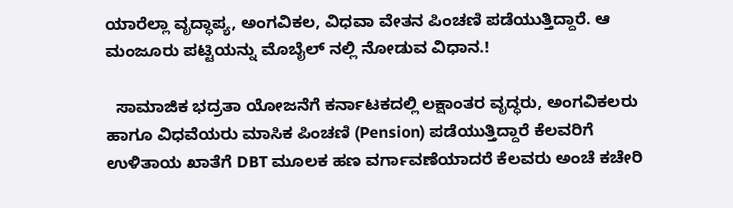ಯಾರೆಲ್ಲಾ ವೃದ್ಧಾಪ್ಯ, ಅಂಗವಿಕಲ, ವಿಧವಾ ವೇತನ ಪಿಂಚಣಿ ಪಡೆಯುತ್ತಿದ್ದಾರೆ. ಆ ಮಂಜೂರು ಪಟ್ಟಿಯನ್ನು ಮೊಬೈಲ್ ನಲ್ಲಿ ನೋಡುವ ವಿಧಾನ.!

  ಸಾಮಾಜಿಕ ಭದ್ರತಾ ಯೋಜನೆಗೆ ಕರ್ನಾಟಕದಲ್ಲಿ ಲಕ್ಷಾಂತರ ವೃದ್ಧರು, ಅಂಗವಿಕಲರು ಹಾಗೂ ವಿಧವೆಯರು ಮಾಸಿಕ ಪಿಂಚಣಿ (Pension) ಪಡೆಯುತ್ತಿದ್ದಾರೆ ಕೆಲವರಿಗೆ ಉಳಿತಾಯ ಖಾತೆಗೆ DBT ಮೂಲಕ ಹಣ ವರ್ಗಾವಣೆಯಾದರೆ ಕೆಲವರು ಅಂಚೆ ಕಚೇರಿ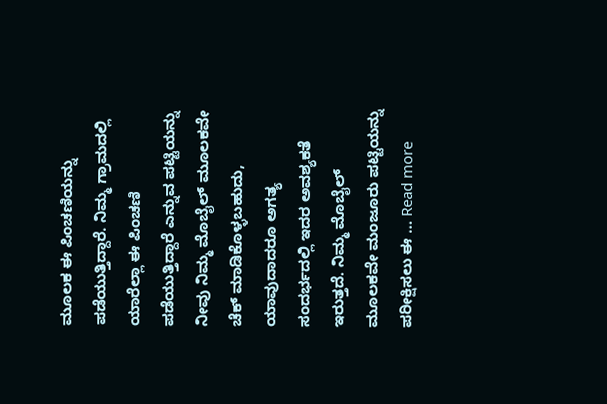ಮೂಲಕ ಈ ಪಿಂಚಣಿಯನ್ನು ಪಡೆಯುತ್ತಿದ್ದಾರೆ. ನಿಮ್ಮ ಗ್ರಾಮದಲ್ಲಿ ಯಾರೆಲ್ಲಾ ಈ ಪಿಂಚಣಿ ಪಡೆಯುತ್ತಿದ್ದಾರೆ ಎನ್ನುವ ಪಟ್ಟಿಯನ್ನು ನೀವು ನಿಮ್ಮ ಮೊಬೈಲ್ ಮೂಲಕವೇ ಚೆಕ್ ಮಾಡಿಕೊಳ್ಳಬಹುದು, ಯಾವುದಾದರೂ ಅಗತ್ಯ ಸಂದರ್ಭದಲ್ಲಿ ಇದರ ಅವಶ್ಯಕತೆ ಇರುತ್ತದೆ. ನಿಮ್ಮ ಮೊಬೈಲ್ ಮೂಲಕವೇ ಮಂಜೂರು ಪಟ್ಟಿಯನ್ನು ಪರೀಕ್ಷಿಸಲು ಈ … Read more